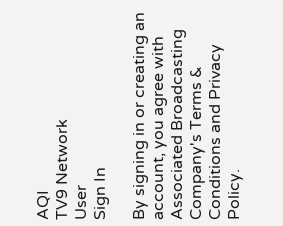AQI
TV9 Network
User
Sign In

By signing in or creating an account, you agree with Associated Broadcasting Company's Terms & Conditions and Privacy Policy.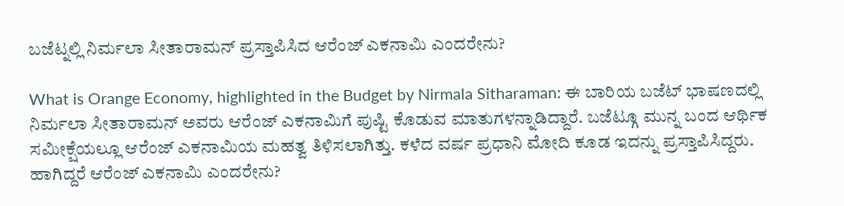ಬಜೆಟ್ನಲ್ಲಿ ನಿರ್ಮಲಾ ಸೀತಾರಾಮನ್ ಪ್ರಸ್ತಾಪಿಸಿದ ಆರೆಂಜ್ ಎಕನಾಮಿ ಎಂದರೇನು?

What is Orange Economy, highlighted in the Budget by Nirmala Sitharaman: ಈ ಬಾರಿಯ ಬಜೆಟ್ ಭಾಷಣದಲ್ಲಿ ನಿರ್ಮಲಾ ಸೀತಾರಾಮನ್ ಅವರು ಆರೆಂಜ್ ಎಕನಾಮಿಗೆ ಪುಷ್ಟಿ ಕೊಡುವ ಮಾತುಗಳನ್ನಾಡಿದ್ದಾರೆ. ಬಜೆಟ್ಗೂ ಮುನ್ನ ಬಂದ ಆರ್ಥಿಕ ಸಮೀಕ್ಷೆಯಲ್ಲೂ ಆರೆಂಜ್ ಎಕನಾಮಿಯ ಮಹತ್ವ ತಿಳಿಸಲಾಗಿತ್ತು. ಕಳೆದ ವರ್ಷ ಪ್ರಧಾನಿ ಮೋದಿ ಕೂಡ ಇದನ್ನು ಪ್ರಸ್ತಾಪಿಸಿದ್ದರು. ಹಾಗಿದ್ದರೆ ಆರೆಂಜ್ ಎಕನಾಮಿ ಎಂದರೇನು?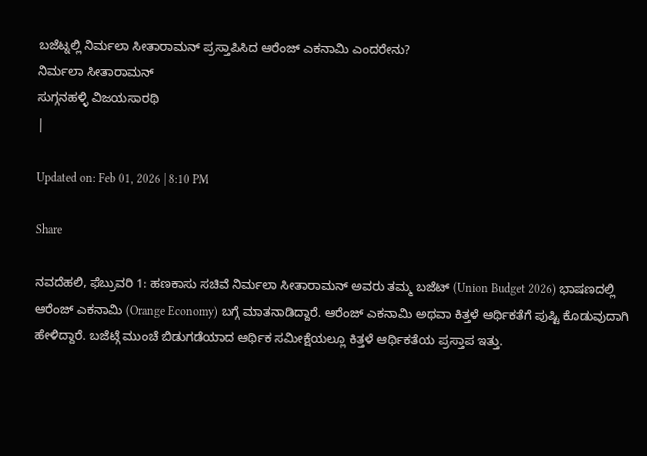ಬಜೆಟ್ನಲ್ಲಿ ನಿರ್ಮಲಾ ಸೀತಾರಾಮನ್ ಪ್ರಸ್ತಾಪಿಸಿದ ಆರೆಂಜ್ ಎಕನಾಮಿ ಎಂದರೇನು?
ನಿರ್ಮಲಾ ಸೀತಾರಾಮನ್
ಸುಗ್ಗನಹಳ್ಳಿ ವಿಜಯಸಾರಥಿ
|

Updated on: Feb 01, 2026 | 8:10 PM

Share

ನವದೆಹಲಿ, ಫೆಬ್ರುವರಿ 1: ಹಣಕಾಸು ಸಚಿವೆ ನಿರ್ಮಲಾ ಸೀತಾರಾಮನ್ ಅವರು ತಮ್ಮ ಬಜೆಟ್ (Union Budget 2026) ಭಾಷಣದಲ್ಲಿ ಆರೆಂಜ್ ಎಕನಾಮಿ (Orange Economy) ಬಗ್ಗೆ ಮಾತನಾಡಿದ್ದಾರೆ. ಆರೆಂಜ್ ಎಕನಾಮಿ ಅಥವಾ ಕಿತ್ತಳೆ ಆರ್ಥಿಕತೆಗೆ ಪುಷ್ಟಿ ಕೊಡುವುದಾಗಿ ಹೇಳಿದ್ದಾರೆ. ಬಜೆಟ್ಗೆ ಮುಂಚೆ ಬಿಡುಗಡೆಯಾದ ಆರ್ಥಿಕ ಸಮೀಕ್ಷೆಯಲ್ಲೂ ಕಿತ್ತಳೆ ಆರ್ಥಿಕತೆಯ ಪ್ರಸ್ತಾಪ ಇತ್ತು.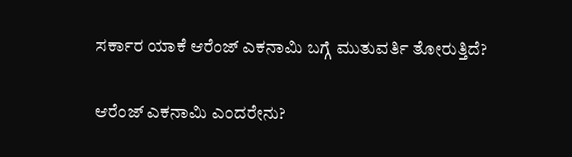ಸರ್ಕಾರ ಯಾಕೆ ಆರೆಂಜ್ ಎಕನಾಮಿ ಬಗ್ಗೆ ಮುತುವರ್ತಿ ತೋರುತ್ತಿದೆ?

ಆರೆಂಜ್ ಎಕನಾಮಿ ಎಂದರೇನು?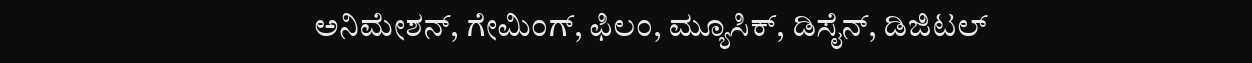ಅನಿಮೇಶನ್, ಗೇಮಿಂಗ್, ಫಿಲಂ, ಮ್ಯೂಸಿಕ್, ಡಿಸೈನ್, ಡಿಜಿಟಲ್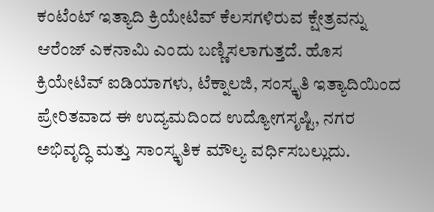ಕಂಟೆಂಟ್ ಇತ್ಯಾದಿ ಕ್ರಿಯೇಟಿವ್ ಕೆಲಸಗಳಿರುವ ಕ್ಷೇತ್ರವನ್ನು ಆರೆಂಜ್ ಎಕನಾಮಿ ಎಂದು ಬಣ್ಣಿಸಲಾಗುತ್ತದೆ. ಹೊಸ ಕ್ರಿಯೇಟಿವ್ ಐಡಿಯಾಗಳು, ಟೆಕ್ನಾಲಜಿ, ಸಂಸ್ಕೃತಿ ಇತ್ಯಾದಿಯಿಂದ ಪ್ರೇರಿತವಾದ ಈ ಉದ್ಯಮದಿಂದ ಉದ್ಯೋಗಸೃಷ್ಟಿ, ನಗರ ಅಭಿವೃದ್ಧಿ ಮತ್ತು ಸಾಂಸ್ಕೃತಿಕ ಮೌಲ್ಯ ವರ್ಧಿಸಬಲ್ಲುದು.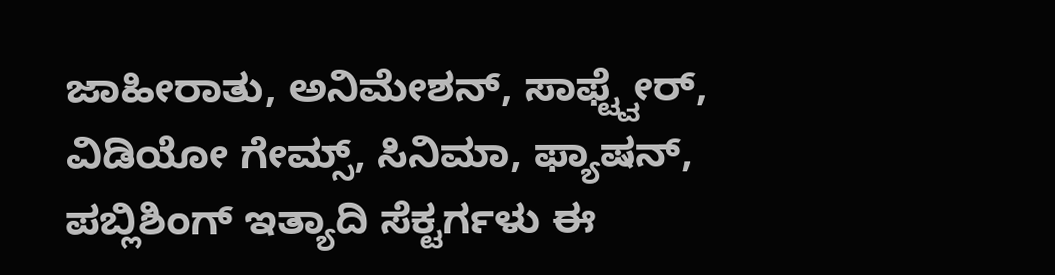ಜಾಹೀರಾತು, ಅನಿಮೇಶನ್, ಸಾಫ್ಟ್ವೇರ್, ವಿಡಿಯೋ ಗೇಮ್ಸ್, ಸಿನಿಮಾ, ಫ್ಯಾಷನ್, ಪಬ್ಲಿಶಿಂಗ್ ಇತ್ಯಾದಿ ಸೆಕ್ಟರ್ಗಳು ಈ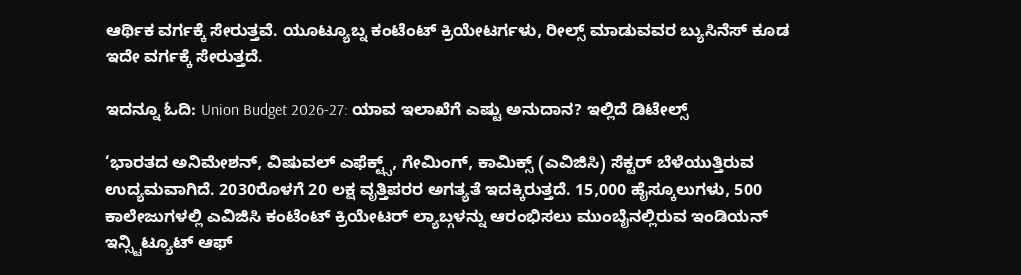ಆರ್ಥಿಕ ವರ್ಗಕ್ಕೆ ಸೇರುತ್ತವೆ. ಯೂಟ್ಯೂಬ್ನ ಕಂಟೆಂಟ್ ಕ್ರಿಯೇಟರ್ಗಳು, ರೀಲ್ಸ್ ಮಾಡುವವರ ಬ್ಯುಸಿನೆಸ್ ಕೂಡ ಇದೇ ವರ್ಗಕ್ಕೆ ಸೇರುತ್ತದೆ.

ಇದನ್ನೂ ಓದಿ: Union Budget 2026-27: ಯಾವ ಇಲಾಖೆಗೆ ಎಷ್ಟು ಅನುದಾನ? ಇಲ್ಲಿದೆ ಡಿಟೇಲ್ಸ್

‘ಭಾರತದ ಅನಿಮೇಶನ್, ವಿಷುವಲ್ ಎಫೆಕ್ಟ್ಸ್, ಗೇಮಿಂಗ್, ಕಾಮಿಕ್ಸ್ (ಎವಿಜಿಸಿ) ಸೆಕ್ಟರ್ ಬೆಳೆಯುತ್ತಿರುವ ಉದ್ಯಮವಾಗಿದೆ. 2030ರೊಳಗೆ 20 ಲಕ್ಷ ವೃತ್ತಿಪರರ ಅಗತ್ಯತೆ ಇದಕ್ಕಿರುತ್ತದೆ. 15,000 ಹೈಸ್ಕೂಲುಗಳು, 500 ಕಾಲೇಜುಗಳಲ್ಲಿ ಎವಿಜಿಸಿ ಕಂಟೆಂಟ್ ಕ್ರಿಯೇಟರ್ ಲ್ಯಾಬ್ಗಳನ್ನು ಆರಂಭಿಸಲು ಮುಂಬೈನಲ್ಲಿರುವ ಇಂಡಿಯನ್ ಇನ್ಸ್ಟಿಟ್ಯೂಟ್ ಆಫ್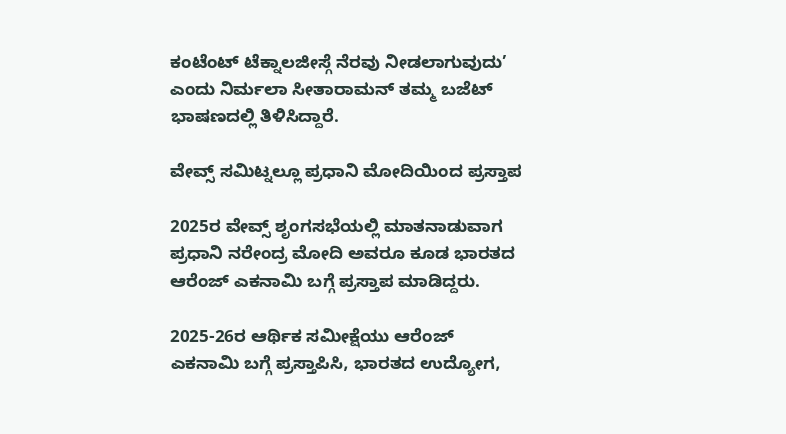ಕಂಟೆಂಟ್ ಟೆಕ್ನಾಲಜೀಸ್ಗೆ ನೆರವು ನೀಡಲಾಗುವುದು’ ಎಂದು ನಿರ್ಮಲಾ ಸೀತಾರಾಮನ್ ತಮ್ಮ ಬಜೆಟ್ ಭಾಷಣದಲ್ಲಿ ತಿಳಿಸಿದ್ದಾರೆ.

ವೇವ್ಸ್ ಸಮಿಟ್ನಲ್ಲೂ ಪ್ರಧಾನಿ ಮೋದಿಯಿಂದ ಪ್ರಸ್ತಾಪ

2025ರ ವೇವ್ಸ್ ಶೃಂಗಸಭೆಯಲ್ಲಿ ಮಾತನಾಡುವಾಗ ಪ್ರಧಾನಿ ನರೇಂದ್ರ ಮೋದಿ ಅವರೂ ಕೂಡ ಭಾರತದ ಆರೆಂಜ್ ಎಕನಾಮಿ ಬಗ್ಗೆ ಪ್ರಸ್ತಾಪ ಮಾಡಿದ್ದರು.

2025-26ರ ಆರ್ಥಿಕ ಸಮೀಕ್ಷೆಯು ಆರೆಂಜ್ ಎಕನಾಮಿ ಬಗ್ಗೆ ಪ್ರಸ್ತಾಪಿಸಿ, ಭಾರತದ ಉದ್ಯೋಗ,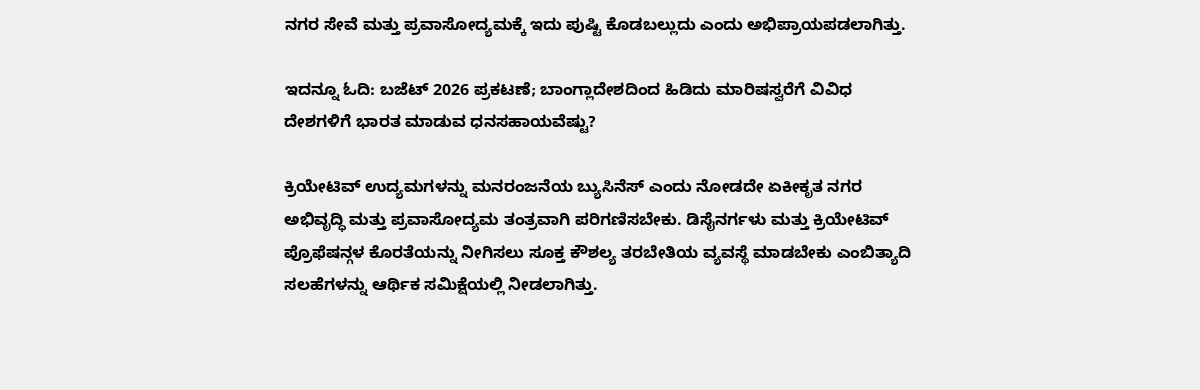ನಗರ ಸೇವೆ ಮತ್ತು ಪ್ರವಾಸೋದ್ಯಮಕ್ಕೆ ಇದು ಪುಷ್ಟಿ ಕೊಡಬಲ್ಲುದು ಎಂದು ಅಭಿಪ್ರಾಯಪಡಲಾಗಿತ್ತು.

ಇದನ್ನೂ ಓದಿ: ಬಜೆಟ್ 2026 ಪ್ರಕಟಣೆ; ಬಾಂಗ್ಲಾದೇಶದಿಂದ ಹಿಡಿದು ಮಾರಿಷಸ್ವರೆಗೆ ವಿವಿಧ ದೇಶಗಳಿಗೆ ಭಾರತ ಮಾಡುವ ಧನಸಹಾಯವೆಷ್ಟು?

ಕ್ರಿಯೇಟಿವ್ ಉದ್ಯಮಗಳನ್ನು ಮನರಂಜನೆಯ ಬ್ಯುಸಿನೆಸ್ ಎಂದು ನೋಡದೇ ಏಕೀಕೃತ ನಗರ ಅಭಿವೃದ್ಧಿ ಮತ್ತು ಪ್ರವಾಸೋದ್ಯಮ ತಂತ್ರವಾಗಿ ಪರಿಗಣಿಸಬೇಕು. ಡಿಸೈನರ್ಗಳು ಮತ್ತು ಕ್ರಿಯೇಟಿವ್ ಪ್ರೊಫೆಷನ್ಗಳ ಕೊರತೆಯನ್ನು ನೀಗಿಸಲು ಸೂಕ್ತ ಕೌಶಲ್ಯ ತರಬೇತಿಯ ವ್ಯವಸ್ಥೆ ಮಾಡಬೇಕು ಎಂಬಿತ್ಯಾದಿ ಸಲಹೆಗಳನ್ನು ಆರ್ಥಿಕ ಸಮಿಕ್ಷೆಯಲ್ಲಿ ನೀಡಲಾಗಿತ್ತು.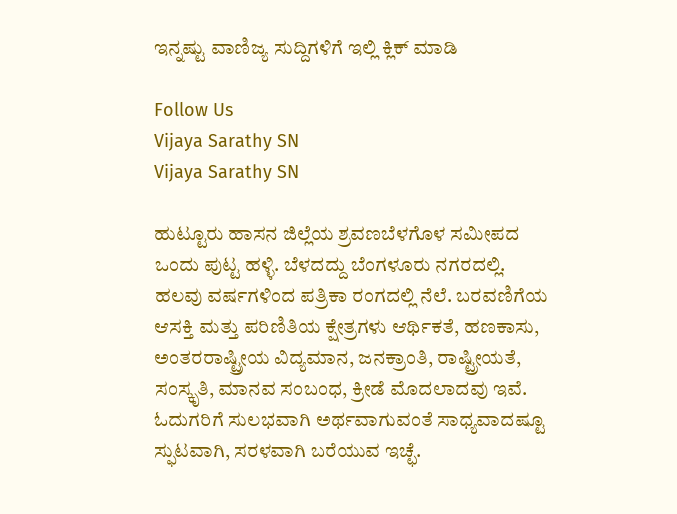ಇನ್ನಷ್ಟು ವಾಣಿಜ್ಯ ಸುದ್ದಿಗಳಿಗೆ ಇಲ್ಲಿ ಕ್ಲಿಕ್ ಮಾಡಿ

Follow Us
Vijaya Sarathy SN
Vijaya Sarathy SN

ಹುಟ್ಟೂರು ಹಾಸನ ಜಿಲ್ಲೆಯ ಶ್ರವಣಬೆಳಗೊಳ ಸಮೀಪದ ಒಂದು ಪುಟ್ಟ ಹಳ್ಳಿ. ಬೆಳದದ್ದು ಬೆಂಗಳೂರು ನಗರದಲ್ಲಿ. ಹಲವು ವರ್ಷಗಳಿಂದ ಪತ್ರಿಕಾ ರಂಗದಲ್ಲಿ ನೆಲೆ. ಬರವಣಿಗೆಯ ಆಸಕ್ತಿ ಮತ್ತು ಪರಿಣಿತಿಯ ಕ್ಷೇತ್ರಗಳು ಆರ್ಥಿಕತೆ, ಹಣಕಾಸು, ಅಂತರರಾಷ್ಟ್ರೀಯ ವಿದ್ಯಮಾನ, ಜನಕ್ರಾಂತಿ, ರಾಷ್ಟ್ರೀಯತೆ, ಸಂಸ್ಕೃತಿ, ಮಾನವ ಸಂಬಂಧ, ಕ್ರೀಡೆ ಮೊದಲಾದವು ಇವೆ. ಓದುಗರಿಗೆ ಸುಲಭವಾಗಿ ಅರ್ಥವಾಗುವಂತೆ ಸಾಧ್ಯವಾದಷ್ಟೂ ಸ್ಫುಟವಾಗಿ, ಸರಳವಾಗಿ ಬರೆಯುವ ಇಚ್ಛೆ.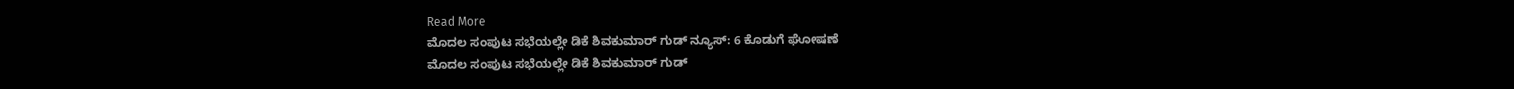Read More
ಮೊದಲ ಸಂಪುಟ ಸಭೆಯಲ್ಲೇ ಡಿಕೆ ಶಿವಕುಮಾರ್ ಗುಡ್ ನ್ಯೂಸ್: 6 ಕೊಡುಗೆ ಘೋಷಣೆ
ಮೊದಲ ಸಂಪುಟ ಸಭೆಯಲ್ಲೇ ಡಿಕೆ ಶಿವಕುಮಾರ್ ಗುಡ್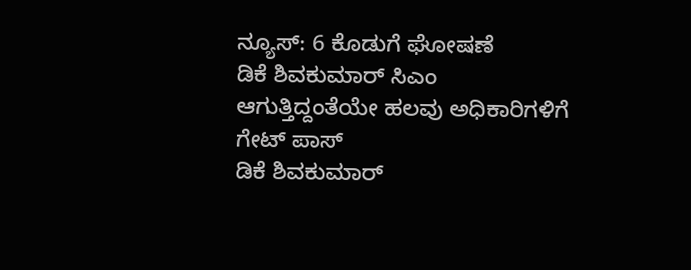ನ್ಯೂಸ್: 6 ಕೊಡುಗೆ ಘೋಷಣೆ
ಡಿಕೆ ಶಿವಕುಮಾರ್ ಸಿಎಂ ಆಗುತ್ತಿದ್ದಂತೆಯೇ ಹಲವು ಅಧಿಕಾರಿಗಳಿಗೆ ಗೇಟ್ ಪಾಸ್
ಡಿಕೆ ಶಿವಕುಮಾರ್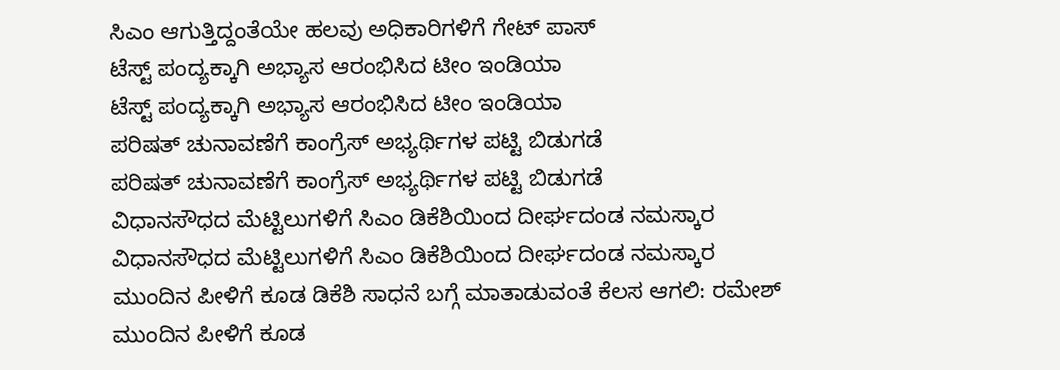ಸಿಎಂ ಆಗುತ್ತಿದ್ದಂತೆಯೇ ಹಲವು ಅಧಿಕಾರಿಗಳಿಗೆ ಗೇಟ್ ಪಾಸ್
ಟೆಸ್ಟ್ ಪಂದ್ಯಕ್ಕಾಗಿ ಅಭ್ಯಾಸ ಆರಂಭಿಸಿದ ಟೀಂ ಇಂಡಿಯಾ
ಟೆಸ್ಟ್ ಪಂದ್ಯಕ್ಕಾಗಿ ಅಭ್ಯಾಸ ಆರಂಭಿಸಿದ ಟೀಂ ಇಂಡಿಯಾ
ಪರಿಷತ್ ಚುನಾವಣೆಗೆ ಕಾಂಗ್ರೆಸ್ ಅಭ್ಯರ್ಥಿಗಳ ಪಟ್ಟಿ ಬಿಡುಗಡೆ
ಪರಿಷತ್ ಚುನಾವಣೆಗೆ ಕಾಂಗ್ರೆಸ್ ಅಭ್ಯರ್ಥಿಗಳ ಪಟ್ಟಿ ಬಿಡುಗಡೆ
ವಿಧಾನಸೌಧದ ಮೆಟ್ಟಿಲುಗಳಿಗೆ ಸಿಎಂ ಡಿಕೆಶಿಯಿಂದ ದೀರ್ಘದಂಡ ನಮಸ್ಕಾರ
ವಿಧಾನಸೌಧದ ಮೆಟ್ಟಿಲುಗಳಿಗೆ ಸಿಎಂ ಡಿಕೆಶಿಯಿಂದ ದೀರ್ಘದಂಡ ನಮಸ್ಕಾರ
ಮುಂದಿನ ಪೀಳಿಗೆ ಕೂಡ ಡಿಕೆಶಿ ಸಾಧನೆ ಬಗ್ಗೆ ಮಾತಾಡುವಂತೆ ಕೆಲಸ ಆಗಲಿ: ರಮೇಶ್
ಮುಂದಿನ ಪೀಳಿಗೆ ಕೂಡ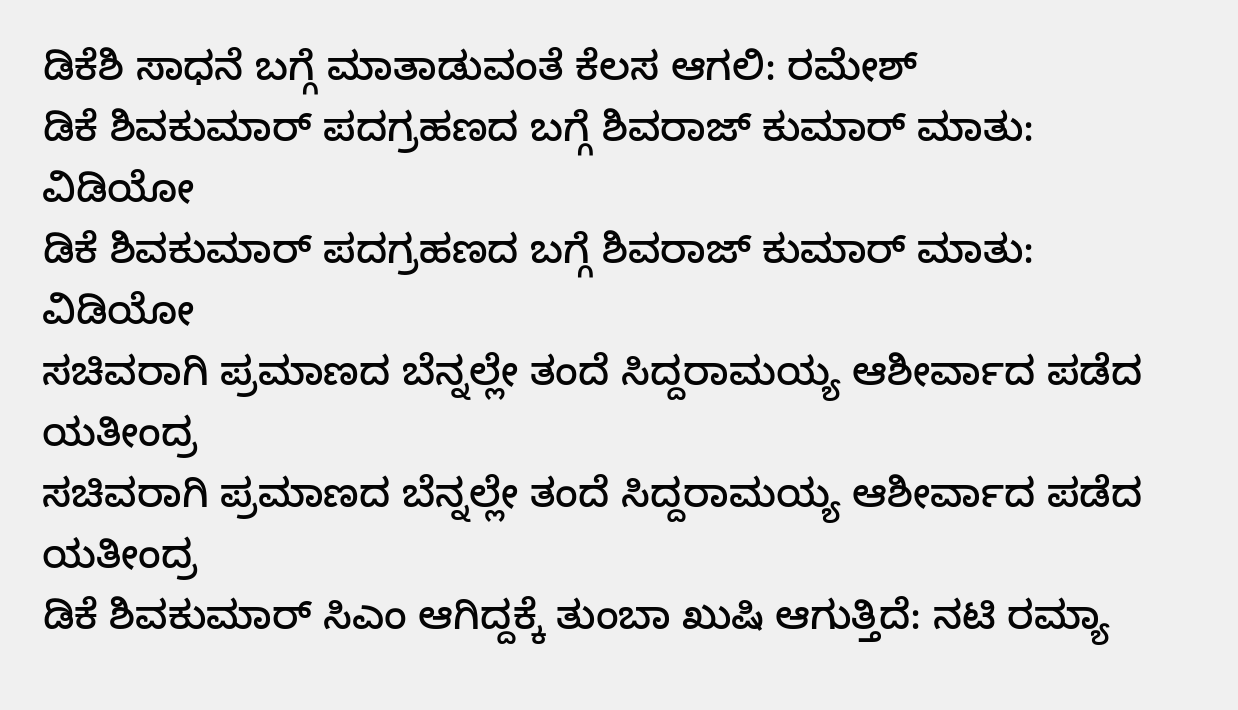ಡಿಕೆಶಿ ಸಾಧನೆ ಬಗ್ಗೆ ಮಾತಾಡುವಂತೆ ಕೆಲಸ ಆಗಲಿ: ರಮೇಶ್
ಡಿಕೆ ಶಿವಕುಮಾರ್ ಪದಗ್ರಹಣದ ಬಗ್ಗೆ ಶಿವರಾಜ್ ಕುಮಾರ್ ಮಾತು: ವಿಡಿಯೋ
ಡಿಕೆ ಶಿವಕುಮಾರ್ ಪದಗ್ರಹಣದ ಬಗ್ಗೆ ಶಿವರಾಜ್ ಕುಮಾರ್ ಮಾತು: ವಿಡಿಯೋ
ಸಚಿವರಾಗಿ ಪ್ರಮಾಣದ ಬೆನ್ನಲ್ಲೇ ತಂದೆ ಸಿದ್ದರಾಮಯ್ಯ ಆಶೀರ್ವಾದ ಪಡೆದ ಯತೀಂದ್ರ
ಸಚಿವರಾಗಿ ಪ್ರಮಾಣದ ಬೆನ್ನಲ್ಲೇ ತಂದೆ ಸಿದ್ದರಾಮಯ್ಯ ಆಶೀರ್ವಾದ ಪಡೆದ ಯತೀಂದ್ರ
ಡಿಕೆ ಶಿವಕುಮಾರ್ ಸಿಎಂ ಆಗಿದ್ದಕ್ಕೆ ತುಂಬಾ ಖುಷಿ ಆಗುತ್ತಿದೆ: ನಟಿ ರಮ್ಯಾ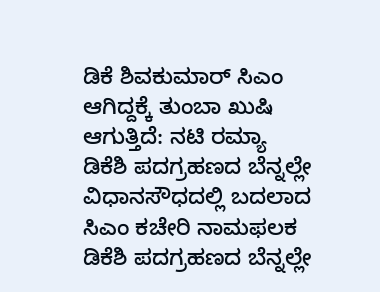ಡಿಕೆ ಶಿವಕುಮಾರ್ ಸಿಎಂ ಆಗಿದ್ದಕ್ಕೆ ತುಂಬಾ ಖುಷಿ ಆಗುತ್ತಿದೆ: ನಟಿ ರಮ್ಯಾ
ಡಿಕೆಶಿ ಪದಗ್ರಹಣದ ಬೆನ್ನಲ್ಲೇ ವಿಧಾನಸೌಧದಲ್ಲಿ ಬದಲಾದ ಸಿಎಂ ಕಚೇರಿ ನಾಮಫಲಕ
ಡಿಕೆಶಿ ಪದಗ್ರಹಣದ ಬೆನ್ನಲ್ಲೇ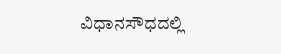ವಿಧಾನಸೌಧದಲ್ಲಿ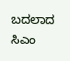ಬದಲಾದ ಸಿಎಂ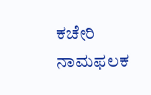ಕಚೇರಿ ನಾಮಫಲಕ